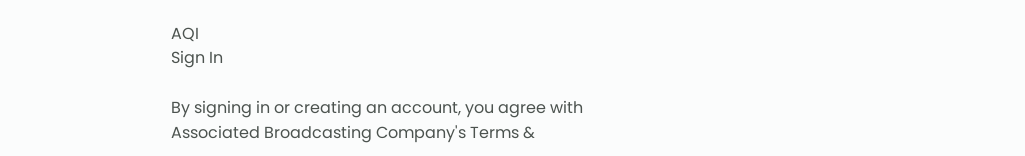AQI
Sign In

By signing in or creating an account, you agree with Associated Broadcasting Company's Terms &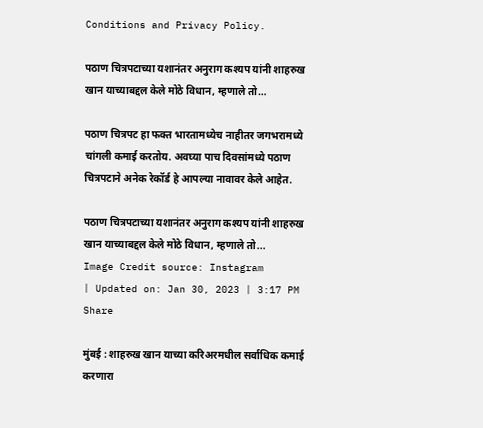Conditions and Privacy Policy.

पठाण चित्रपटाच्या यशानंतर अनुराग कश्यप यांनी शाहरुख खान याच्याबद्दल केले मोठे विधान, म्हणाले तो…

पठाण चित्रपट हा फक्त भारतामध्येच नाहीतर जगभरामध्ये चांगली कमाई करतोय. अवघ्या पाच दिवसांमध्ये पठाण चित्रपटाने अनेक रेकॉर्ड हे आपल्या नावावर केले आहेत.

पठाण चित्रपटाच्या यशानंतर अनुराग कश्यप यांनी शाहरुख खान याच्याबद्दल केले मोठे विधान, म्हणाले तो...
Image Credit source: Instagram
| Updated on: Jan 30, 2023 | 3:17 PM
Share

मुंबई : शाहरुख खान याच्या करिअरमधील सर्वाधिक कमाई करणारा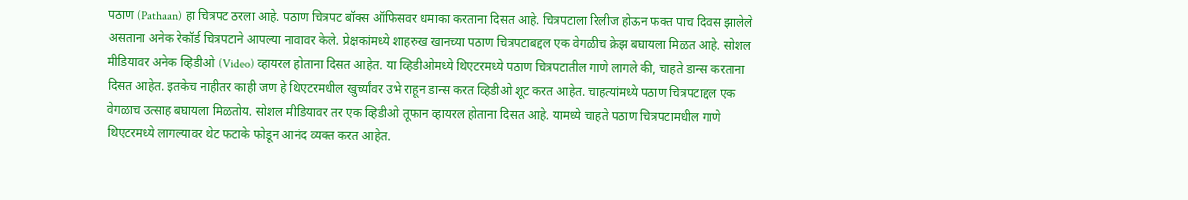पठाण (Pathaan) हा चित्रपट ठरला आहे. पठाण चित्रपट बॉक्स ऑफिसवर धमाका करताना दिसत आहे. चित्रपटाला रिलीज होऊन फक्त पाच दिवस झालेले असताना अनेक रेकॉर्ड चित्रपटाने आपल्या नावावर केले. प्रेक्षकांमध्ये शाहरुख खानच्या पठाण चित्रपटाबद्दल एक वेगळीच क्रेझ बघायला मिळत आहे. सोशल मीडियावर अनेक व्हिडीओ (Video) व्हायरल होताना दिसत आहेत. या व्हिडीओमध्ये थिएटरमध्ये पठाण चित्रपटातील गाणे लागले की, चाहते डान्स करताना दिसत आहेत. इतकेच नाहीतर काही जण हे थिएटरमधील खुर्च्यांवर उभे राहून डान्स करत व्हिडीओ शूट करत आहेत. चाहत्यांमध्ये पठाण चित्रपटाद्दल एक वेगळाच उत्साह बघायला मिळतोय. सोशल मीडियावर तर एक व्हिडीओ तूफान व्हायरल होताना दिसत आहे. यामध्ये चाहते पठाण चित्रपटामधील गाणे थिएटरमध्ये लागल्यावर थेट फटाके फोडून आनंद व्यक्त करत आहेत.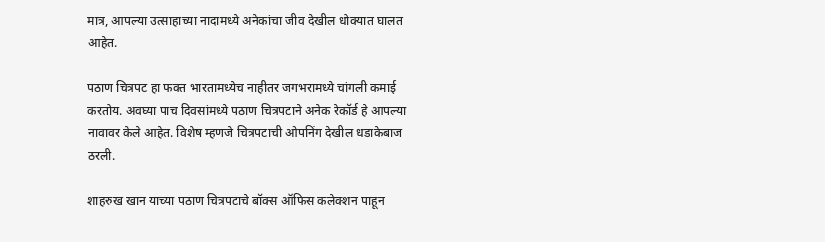मात्र, आपल्या उत्साहाच्या नादामध्ये अनेकांचा जीव देखील धोक्यात घालत आहेत.

पठाण चित्रपट हा फक्त भारतामध्येच नाहीतर जगभरामध्ये चांगली कमाई करतोय. अवघ्या पाच दिवसांमध्ये पठाण चित्रपटाने अनेक रेकॉर्ड हे आपल्या नावावर केले आहेत. विशेष म्हणजे चित्रपटाची ओपनिंग देखील धडाकेबाज ठरली.

शाहरुख खान याच्या पठाण चित्रपटाचे बॉक्स ऑफिस कलेक्शन पाहून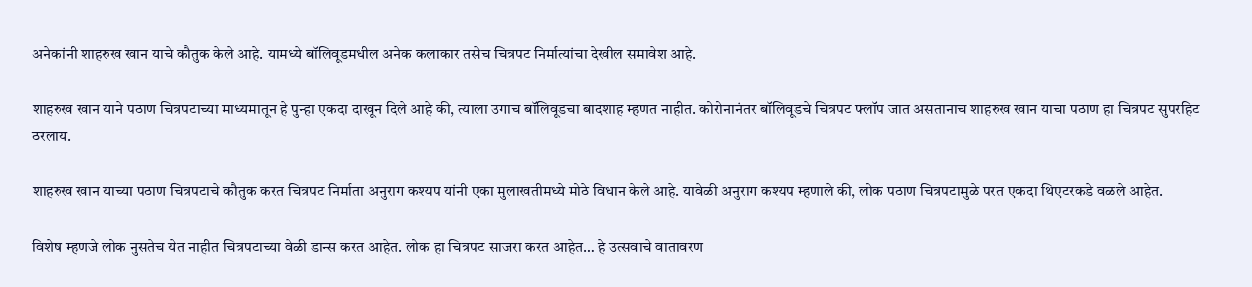अनेकांनी शाहरुख खान याचे कौतुक केले आहे. यामध्ये बॉलिवूडमधील अनेक कलाकार तसेच चित्रपट निर्मात्यांचा देखील समावेश आहे.

शाहरुख खान याने पठाण चित्रपटाच्या माध्यमातून हे पुन्हा एकदा दाखून दिले आहे की, त्याला उगाच बॉलिवूडचा बादशाह म्हणत नाहीत. कोरोनानंतर बॉलिवूडचे चित्रपट फ्लॉप जात असतानाच शाहरुख खान याचा पठाण हा चित्रपट सुपरहिट ठरलाय.

शाहरुख खान याच्या पठाण चित्रपटाचे कौतुक करत चित्रपट निर्माता अनुराग कश्यप यांनी एका मुलाखतीमध्ये मोठे विधान केले आहे. यावेळी अनुराग कश्यप म्हणाले की, लोक पठाण चित्रपटामुळे परत एकदा थिएटरकडे वळले आहेत.

विशेष म्हणजे लोक नुसतेच येत नाहीत चित्रपटाच्या वेळी डान्स करत आहेत. लोक हा चित्रपट साजरा करत आहेत… हे उत्सवाचे वातावरण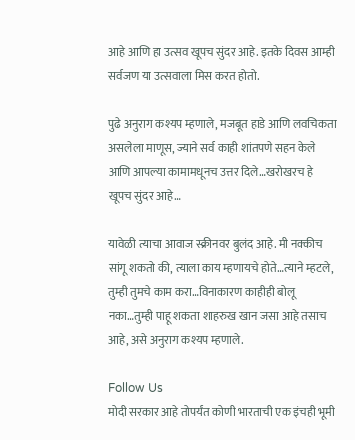आहे आणि हा उत्सव खूपच सुंदर आहे. इतके दिवस आम्ही सर्वजण या उत्सवाला मिस करत होतो.

पुढे अनुराग कश्यप म्हणाले, मजबूत हाडे आणि लवचिकता असलेला माणूस, ज्याने सर्व काही शांतपणे सहन केले आणि आपल्या कामामधूनच उत्तर दिले…खरोखरच हे खूपच सुंदर आहे…

यावेळी त्याचा आवाज स्क्रीनवर बुलंद आहे. मी नक्कीच सांगू शकतो की, त्याला काय म्हणायचे होते…त्याने म्हटले, तुम्ही तुमचे काम करा…विनाकारण काहीही बोलू नका…तुम्ही पाहू शकता शाहरुख खान जसा आहे तसाच आहे, असे अनुराग कश्यप म्हणाले.

Follow Us
मोदी सरकार आहे तोपर्यंत कोणी भारताची एक इंचही भूमी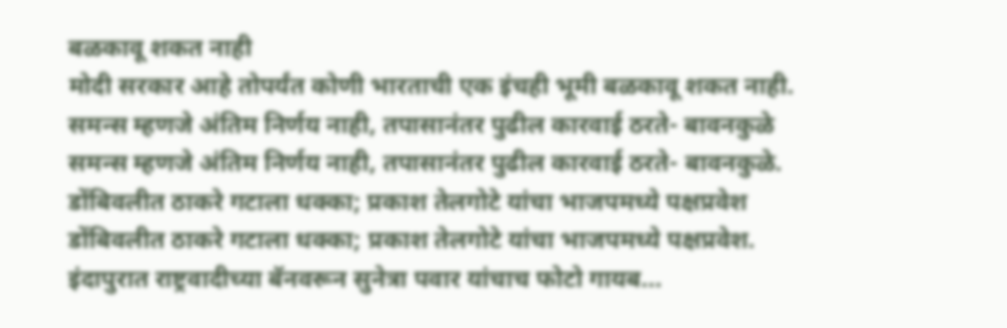बळकावू शकत नाही
मोदी सरकार आहे तोपर्यंत कोणी भारताची एक इंचही भूमी बळकावू शकत नाही.
समन्स म्हणजे अंतिम निर्णय नाही, तपासानंतर पुढील कारवाई ठरते- बावनकुळे
समन्स म्हणजे अंतिम निर्णय नाही, तपासानंतर पुढील कारवाई ठरते- बावनकुळे.
डोंबिवलीत ठाकरे गटाला धक्का; प्रकाश तेलगोटे यांचा भाजपमध्ये पक्षप्रवेश
डोंबिवलीत ठाकरे गटाला धक्का; प्रकाश तेलगोटे यांचा भाजपमध्ये पक्षप्रवेश.
इंदापुरात राष्ट्रवादीच्या बॅनवरून सुनेत्रा पवार यांचाच फोटो गायब...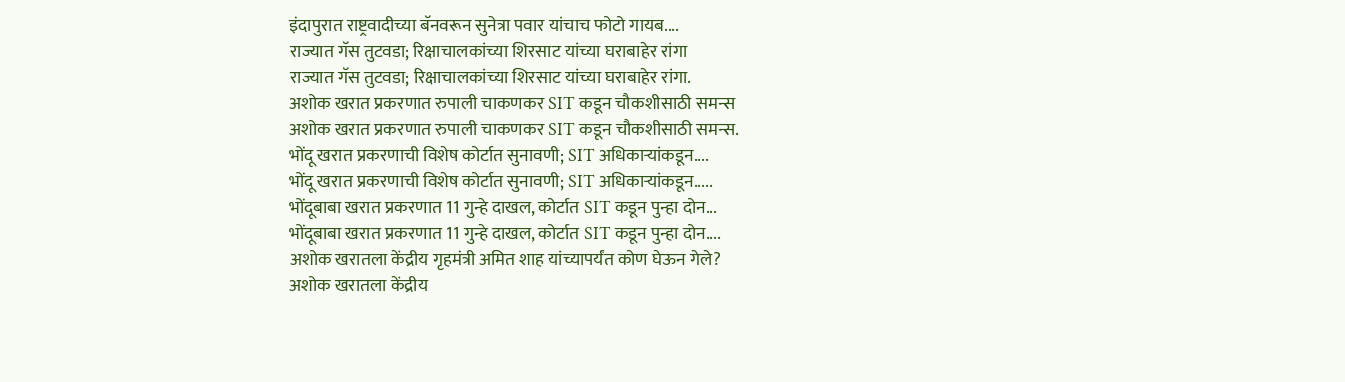इंदापुरात राष्ट्रवादीच्या बॅनवरून सुनेत्रा पवार यांचाच फोटो गायब....
राज्यात गॅस तुटवडा; रिक्षाचालकांच्या शिरसाट यांच्या घराबाहेर रांगा
राज्यात गॅस तुटवडा; रिक्षाचालकांच्या शिरसाट यांच्या घराबाहेर रांगा.
अशोक खरात प्रकरणात रुपाली चाकणकर SIT कडून चौकशीसाठी समन्स
अशोक खरात प्रकरणात रुपाली चाकणकर SIT कडून चौकशीसाठी समन्स.
भोंदू खरात प्रकरणाची विशेष कोर्टात सुनावणी; SIT अधिकाऱ्यांकडून....
भोंदू खरात प्रकरणाची विशेष कोर्टात सुनावणी; SIT अधिकाऱ्यांकडून.....
भोंदूबाबा खरात प्रकरणात 11 गुन्हे दाखल, कोर्टात SIT कडून पुन्हा दोन...
भोंदूबाबा खरात प्रकरणात 11 गुन्हे दाखल, कोर्टात SIT कडून पुन्हा दोन....
अशोक खरातला केंद्रीय गृहमंत्री अमित शाह यांच्यापर्यंत कोण घेऊन गेले?
अशोक खरातला केंद्रीय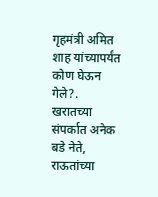गृहमंत्री अमित शाह यांच्यापर्यंत कोण घेऊन गेले?.
खरातच्या संपर्कात अनेक बडे नेते, राऊतांच्या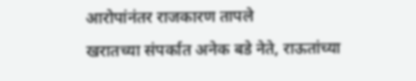आरोपांनंतर राजकारण तापले
खरातच्या संपर्कात अनेक बडे नेते, राऊतांच्या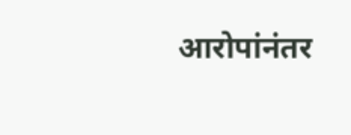आरोपांनंतर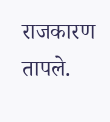राजकारण तापले.